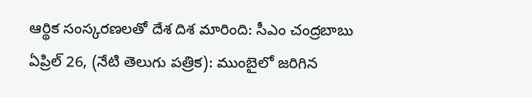ఆర్థిక సంస్కరణలతో దేశ దిశ మారింది: సీఎం చంద్రబాబు
ఏప్రిల్ 26, (నేటి తెలుగు పత్రిక): ముంబైలో జరిగిన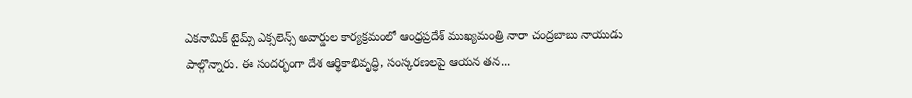ఎకనామిక్ టైమ్స్ ఎక్సలెన్స్ అవార్డుల కార్యక్రమంలో ఆంధ్రప్రదేశ్ ముఖ్యమంత్రి నారా చంద్రబాబు నాయుడు పాల్గొన్నారు. ఈ సందర్భంగా దేశ ఆర్థికాభివృద్ధి, సంస్కరణలపై ఆయన తన...